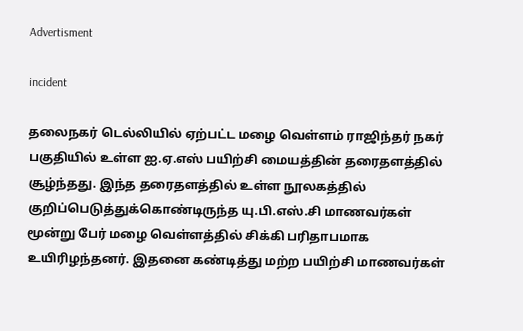Advertisment

incident

தலைநகர் டெல்லியில் ஏற்பட்ட மழை வெள்ளம் ராஜிந்தர் நகர் பகுதியில் உள்ள ஐ.ஏ.எஸ் பயிற்சி மையத்தின் தரைதளத்தில் சூழ்ந்தது. இந்த தரைதளத்தில் உள்ள நூலகத்தில் குறிப்பெடுத்துக்கொண்டிருந்த யு.பி.எஸ்.சி மாணவர்கள் மூன்று பேர் மழை வெள்ளத்தில் சிக்கி பரிதாபமாக உயிரிழந்தனர். இதனை கண்டித்து மற்ற பயிற்சி மாணவர்கள்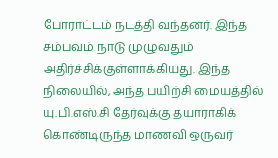போராட்டம் நடத்தி வந்தனர். இந்த சம்பவம் நாடு முழுவதும் அதிர்ச்சிக்குள்ளாக்கியது. இந்த நிலையில், அந்த பயிற்சி மையத்தில் யு.பி.எஸ்.சி தேர்வுக்கு தயாராகிக் கொண்டிருந்த மாணவி ஒருவர்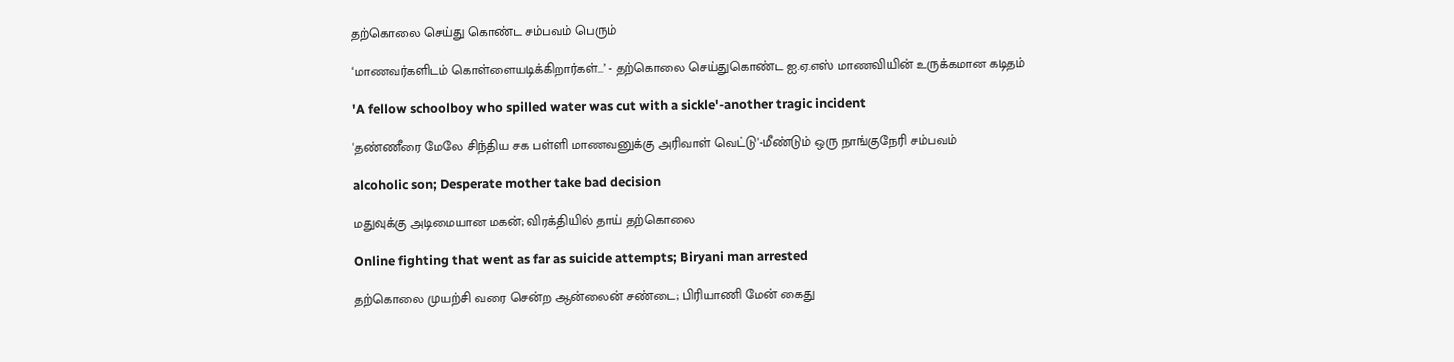தற்கொலை செய்து கொண்ட சம்பவம் பெரும்

‘மாணவர்களிடம் கொள்ளையடிக்கிறார்கள்...’ - தற்கொலை செய்துகொண்ட ஐ.ஏ.எஸ் மாணவியின் உருக்கமான கடிதம்

'A fellow schoolboy who spilled water was cut with a sickle'-another tragic incident

'தண்ணீரை மேலே சிந்திய சக பள்ளி மாணவனுக்கு அரிவாள் வெட்டு'-மீண்டும் ஒரு நாங்குநேரி சம்பவம்

alcoholic son; Desperate mother take bad decision

மதுவுக்கு அடிமையான மகன்; விரக்தியில் தாய் தற்கொலை

Online fighting that went as far as suicide attempts; Biryani man arrested

தற்கொலை முயற்சி வரை சென்ற ஆன்லைன் சண்டை; பிரியாணி மேன் கைது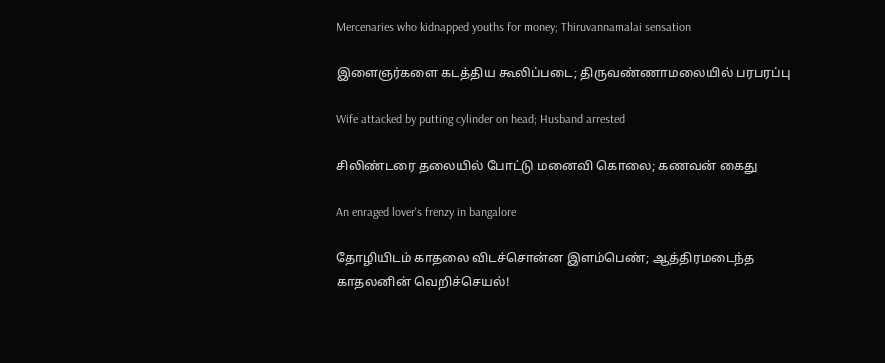Mercenaries who kidnapped youths for money; Thiruvannamalai sensation

இளைஞர்களை கடத்திய கூலிப்படை; திருவண்ணாமலையில் பரபரப்பு

Wife attacked by putting cylinder on head; Husband arrested

சிலிண்டரை தலையில் போட்டு மனைவி கொலை; கணவன் கைது

An enraged lover's frenzy in bangalore

தோழியிடம் காதலை விடச்சொன்ன இளம்பெண்; ஆத்திரமடைந்த காதலனின் வெறிச்செயல்!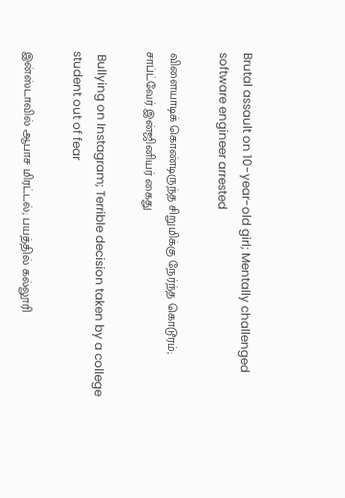Brutal assault on 10-year-old girl; Mentally challenged software engineer arrested

விளையாடிக் கொண்டிருந்த சிறுமிக்கு நேர்ந்த கொடூரம்; சாப்ட்வேர் இன்ஜினியர் கைது

 Bullying on Instagram; Terrible decision taken by a college student out of fear

இன்ஸ்டாவில் ஆபாச மிரட்டல்; பயத்தில் கல்லூரி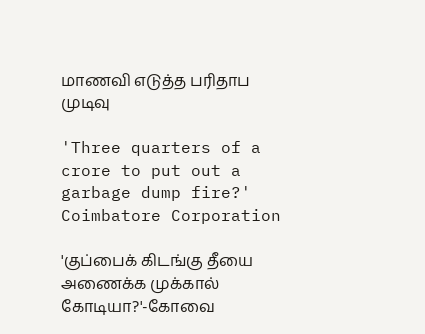மாணவி எடுத்த பரிதாப முடிவு

'Three quarters of a crore to put out a garbage dump fire?' Coimbatore Corporation

'குப்பைக் கிடங்கு தீயை அணைக்க முக்கால் கோடியா?'-கோவை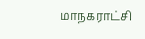மாநகராட்சி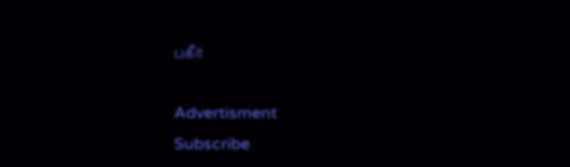பகீர்

Advertisment
Subscribe